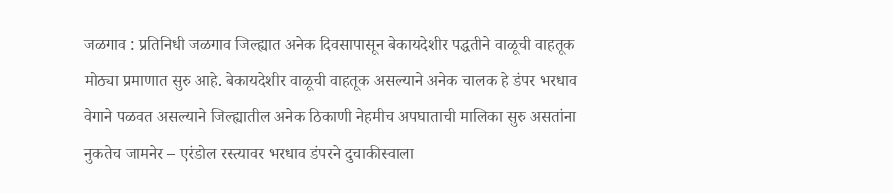जळगाव : प्रतिनिधी जळगाव जिल्ह्यात अनेक दिवसापासून बेकायदेशीर पद्धतीने वाळूची वाहतूक मोठ्या प्रमाणात सुरु आहे. बेकायदेशीर वाळूची वाहतूक असल्याने अनेक चालक हे डंपर भरधाव वेगाने पळवत असल्याने जिल्ह्यातील अनेक ठिकाणी नेहमीच अपघाताची मालिका सुरु असतांना नुकतेच जामनेर – एरंडोल रस्त्यावर भरधाव डंपरने दुचाकीस्वाला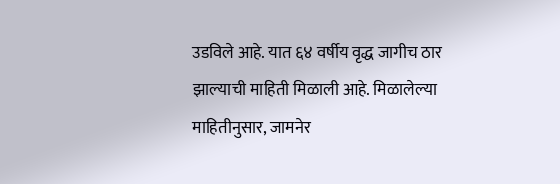उडविले आहे. यात ६४ वर्षीय वृद्ध जागीच ठार झाल्याची माहिती मिळाली आहे. मिळालेल्या माहितीनुसार, जामनेर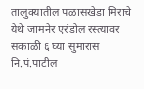तालुक्यातील पळासखेडा मिराचे येथे जामनेर एरंडोल रस्त्यावर सकाळी ६ घ्या सुमारास नि.पं.पाटील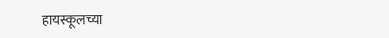हायस्कूलच्या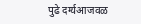पुढे दर्ग्यआजवळ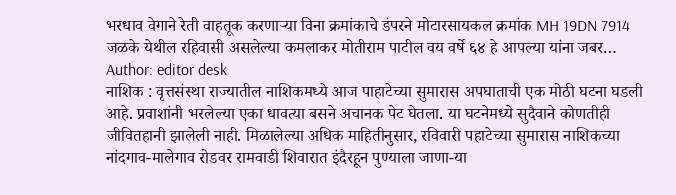भरधाव वेगाने रेती वाहतूक करणाऱ्या विना क्रमांकाचे डंपरने मोटारसायकल क्रमांक MH 19DN 7914 जळके येथील रहिवासी असलेल्या कमलाकर मोतीराम पाटील वय वर्षे ६४ हे आपल्या यांना जबर…
Author: editor desk
नाशिक : वृत्तसंस्था राज्यातील नाशिकमध्ये आज पाहाटेच्या सुमारास अपघाताची एक मोठी घटना घडली आहे. प्रवाशांनी भरलेल्या एका धावत्या बसने अचानक पेट घेतला. या घटनेमध्ये सुदैवाने कोणतीही जीवितहानी झालेली नाही. मिळालेल्या अधिक माहितीनुसार, रविवारी पहाटेच्या सुमारास नाशिकच्या नांदगाव-मालेगाव रोडवर रामवाडी शिवारात इंदैरहून पुण्याला जाणा-या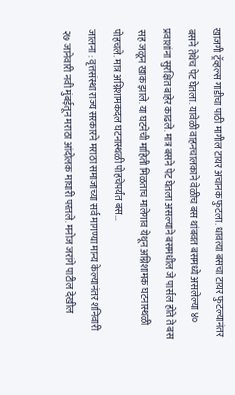खाजगी ट्रॅव्हल्स गाडीचा पाठी मागील टायर अचानक फुटला. धावत्या बसचा टायर फुटल्यानंतर बसने तेथेच पेट घेतला. यावेळी वाहनचालकाने वेळीच बस थांबवत बसमध्ये असलेल्या ४० प्रवाशांना सुरक्षित बाहेर काढले. मात्र बसने पेट घेतला असल्याने बसमधील जे पार्सल होते ते बस सह जळून खाक झाले. या घटनेची माहिती मिळताच मालेगाव येथून अग्निशामक घटनास्थळी पोहचले. मात्र अग्निशामकदल घटनास्थळी पोहचेपर्यंत बस…
जालना : वृत्तसंस्था राज्य सरकारने मराठा समाजाच्या सर्व मागण्या मान्य केल्यानंतर शनिवारी २७ जानेवारी नवी मुंबईतून मराठा आंदोलक माघारी परतले. मनोज जरांगे पाटील देखील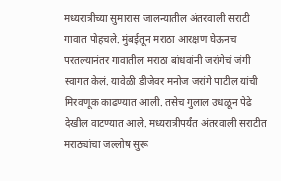मध्यरात्रीच्या सुमारास जालन्यातील अंतरवाली सराटी गावात पोहचले. मुंबईतून मराठा आरक्षण घेऊनच परतल्यानंतर गावातील मराठा बांधवांनी जरांगेचं जंगी स्वागत केलं. यावेळी डीजेवर मनोज जरांगे पाटील यांची मिरवणूक काढण्यात आली. तसेच गुलाल उधळून पेढे देखील वाटण्यात आले. मध्यरात्रीपर्यंत अंतरवाली सराटीत मराठ्यांचा जल्लोष सुरू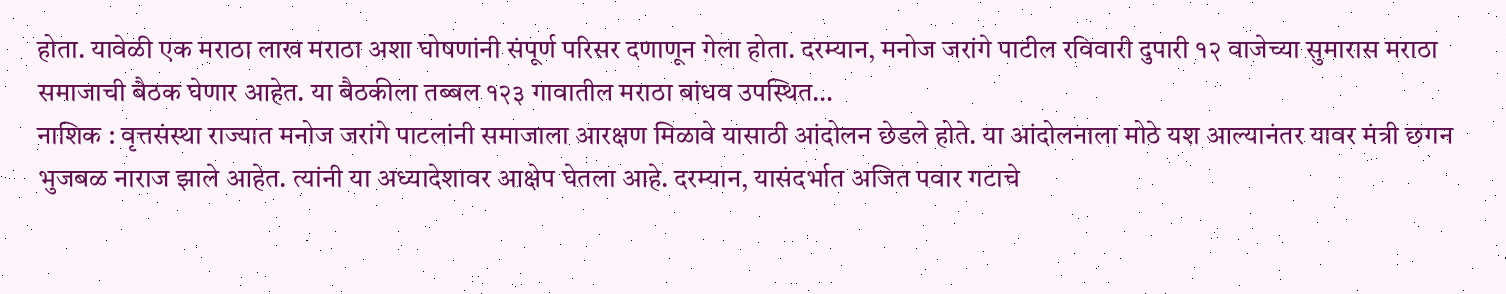होता. यावेळी एक मराठा लाख मराठा अशा घोषणांनी संपूर्ण परिसर दणाणून गेला होता. दरम्यान, मनोज जरांगे पाटील रविवारी दुपारी १२ वाजेच्या सुमारास मराठा समाजाची बैठक घेणार आहेत. या बैठकीला तब्बल १२३ गावातील मराठा बांधव उपस्थित…
नाशिक : वृत्तसंस्था राज्यात मनोज जरांगे पाटलांनी समाजाला आरक्षण मिळावे यासाठी आंदोलन छेडले होते. या आंदोलनाला मोठे यश आल्यानंतर यावर मंत्री छगन भुजबळ नाराज झाले आहेत. त्यांनी या अध्यादेशावर आक्षेप घेतला आहे. दरम्यान, यासंदर्भात अजित पवार गटाचे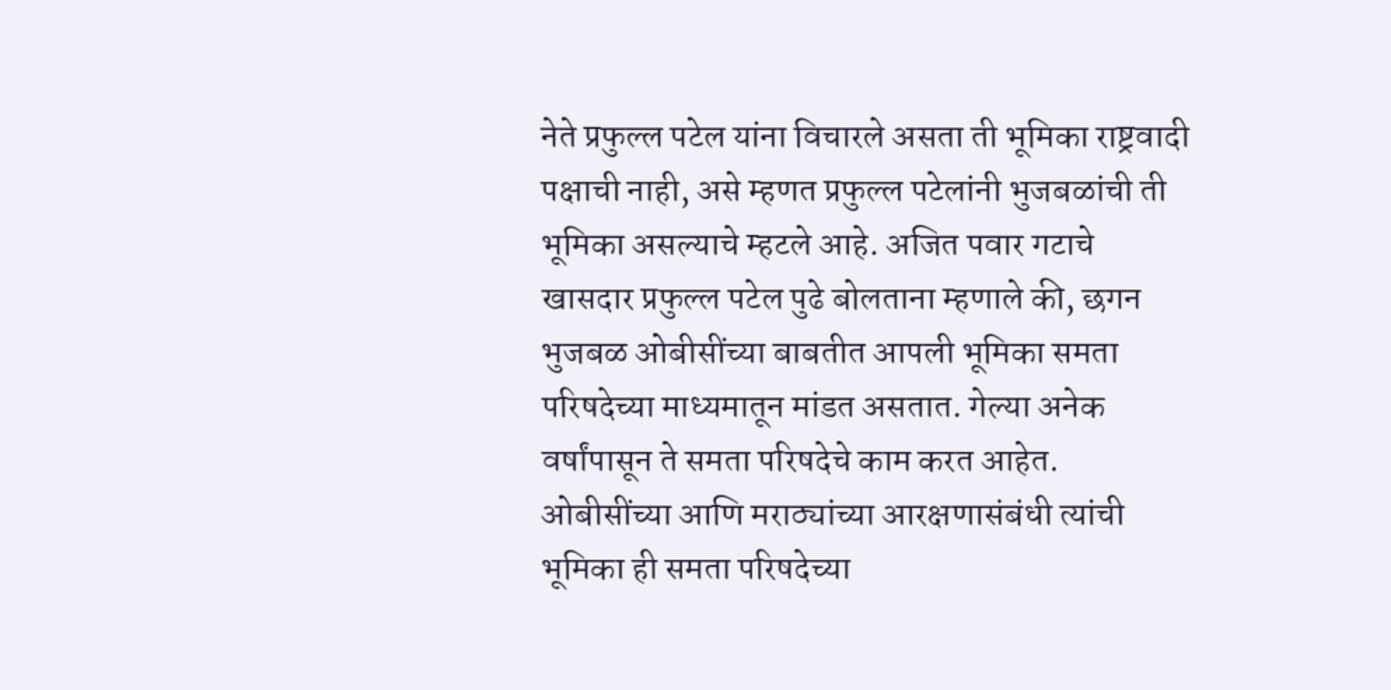नेते प्रफुल्ल पटेल यांना विचारले असता ती भूमिका राष्ट्रवादी पक्षाची नाही, असे म्हणत प्रफुल्ल पटेलांनी भुजबळांची ती भूमिका असल्याचे म्हटले आहे. अजित पवार गटाचे खासदार प्रफुल्ल पटेल पुढे बोलताना म्हणाले की, छगन भुजबळ ओबीसींच्या बाबतीत आपली भूमिका समता परिषदेच्या माध्यमातून मांडत असतात. गेल्या अनेक वर्षांपासून ते समता परिषदेचे काम करत आहेत. ओबीसींच्या आणि मराठ्यांच्या आरक्षणासंबंधी त्यांची भूमिका ही समता परिषदेच्या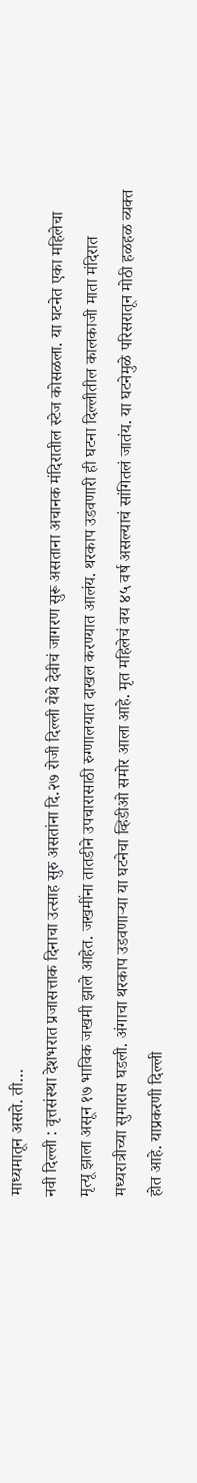माध्यमातून असते. ती…
नवी दिल्ली : वृत्तसंस्था देशभरात प्रजासत्ताक दिनाचा उत्साह सुरु असतांना दि.२७ रोजी दिल्ली येथे देवीचं जागरण सुरू असताना अचानक मंदिरातील स्टेज कोसळला. या घटनेत एका महिलेचा मृत्यू झाला असून १७ भाविक जखमी झाले आहेत. जखमींना तातडीने उपचारासाठी रुग्णालयात दाखल करण्यात आलंय. थरकाप उडवणारी ही घटना दिल्लीतील कालकाजी माता मंदिरात मध्यरात्रीच्या सुमारास घडली. अंगाचा थरकाप उडवणाऱ्या या घटनेचा व्हिडीओ समोर आला आहे. मृत महिलेचं वय ४५ वर्ष असल्याचं सांगितलं जातंय. या घटनेमुळे परिसरातून मोठी हळहळ व्यक्त होत आहे. याप्रकरणी दिल्ली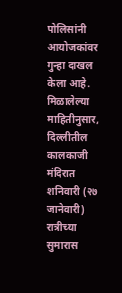पोलिसांनी आयोजकांवर गुन्हा दाखल केला आहे. मिळालेल्या माहितीनुसार, दिल्लीतील कालकाजी मंदिरात शनिवारी (२७ जानेवारी) रात्रीच्या सुमारास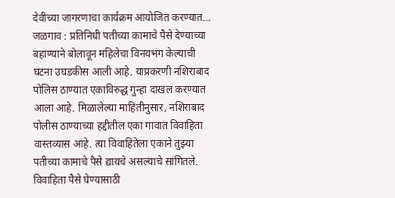देवीच्या जागरणाचा कार्यक्रम आयोजित करण्यात…
जळगाव : प्रतिनिधी पतीच्या कामाचे पैसे देण्याच्या बहाण्याने बोलावून महिलेचा विनयभंग केल्याची घटना उघडकीस आली आहे. याप्रकरणी नशिराबाद पोलिस ठाण्यात एकाविरुद्ध गुन्हा दाखल करण्यात आला आहे. मिळालेल्या माहितीनुसार, नशिराबाद पोलीस ठाण्याच्या हद्दीतील एका गावात विवाहिता वास्तव्यास आहे. त्या विवाहितेला एकाने तुझ्या पतीच्या कामाचे पैसे द्यायचे असल्याचे सांगितले. विवाहिता पैसे घेण्यासाठी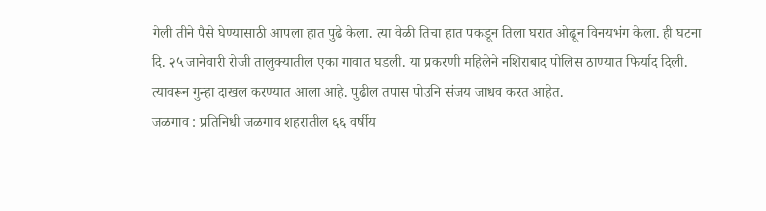गेली तीने पैसे घेण्यासाठी आपला हात पुढे केला. त्या वेळी तिचा हात पकडून तिला घरात ओढून विनयभंग केला. ही घटना दि. २५ जानेवारी रोजी तालुक्यातील एका गावात घडली. या प्रकरणी महिलेने नशिराबाद पोलिस ठाण्यात फिर्याद दिली. त्यावरून गुन्हा दाखल करण्यात आला आहे. पुढील तपास पोउनि संजय जाधव करत आहेत.
जळगाव : प्रतिनिधी जळगाव शहरातील ६६ वर्षीय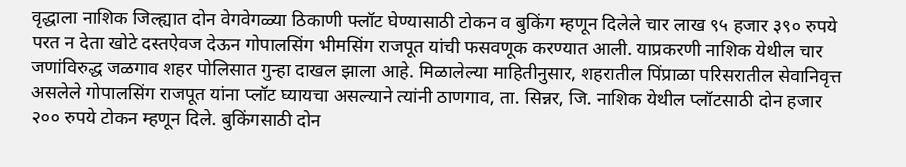वृद्धाला नाशिक जिल्ह्यात दोन वेगवेगळ्या ठिकाणी फ्लॉट घेण्यासाठी टोकन व बुकिंग म्हणून दिलेले चार लाख ९५ हजार ३९० रुपये परत न देता खोटे दस्तऐवज देऊन गोपालसिंग भीमसिंग राजपूत यांची फसवणूक करण्यात आली. याप्रकरणी नाशिक येथील चार जणांविरुद्ध जळगाव शहर पोलिसात गुन्हा दाखल झाला आहे. मिळालेल्या माहितीनुसार, शहरातील पिंप्राळा परिसरातील सेवानिवृत्त असलेले गोपालसिंग राजपूत यांना प्लॉट घ्यायचा असल्याने त्यांनी ठाणगाव, ता. सिन्नर, जि. नाशिक येथील प्लॉटसाठी दोन हजार २०० रुपये टोकन म्हणून दिले. बुकिंगसाठी दोन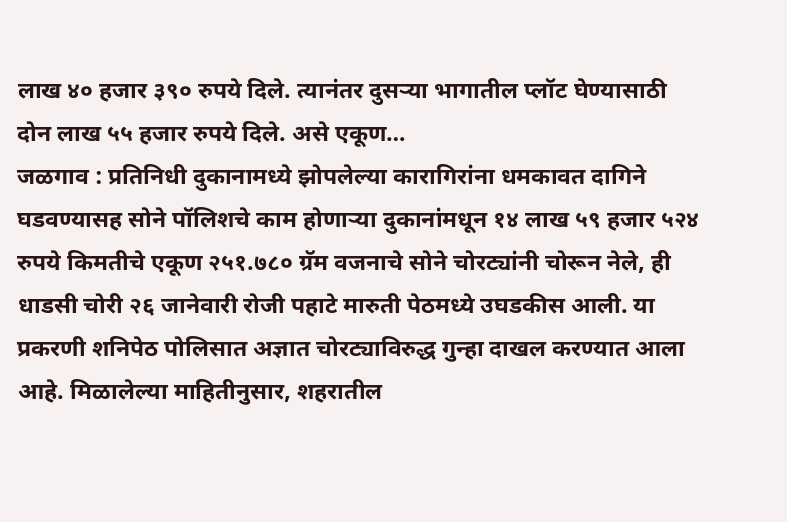लाख ४० हजार ३९० रुपये दिले. त्यानंतर दुसऱ्या भागातील प्लॉट घेण्यासाठी दोन लाख ५५ हजार रुपये दिले. असे एकूण…
जळगाव : प्रतिनिधी दुकानामध्ये झोपलेल्या कारागिरांना धमकावत दागिने घडवण्यासह सोने पॉलिशचे काम होणाऱ्या दुकानांमधून १४ लाख ५९ हजार ५२४ रुपये किमतीचे एकूण २५१.७८० ग्रॅम वजनाचे सोने चोरट्यांनी चोरून नेले, ही धाडसी चोरी २६ जानेवारी रोजी पहाटे मारुती पेठमध्ये उघडकीस आली. या प्रकरणी शनिपेठ पोलिसात अज्ञात चोरट्याविरुद्ध गुन्हा दाखल करण्यात आला आहे. मिळालेल्या माहितीनुसार, शहरातील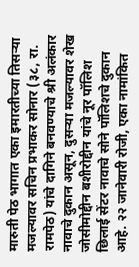मारुती पेठ भागात एका इमारतीच्या तिसऱ्या मजल्यावर सचिन प्रभाकर सोनार (३८, रा. रामपेठ) यांचे दागिने बनवण्याचे श्री अलंकार नावाचे दुकान असून, दुसऱ्या मजल्यावर शेख जोसीमोद्दीन बशीरोद्दीन यांचे नूर पॉलिश छिलाई सेंटर नावाचे सोने पॉलिशचे दुकान आहे. २२ जानेवारी रोजी, एका नामांकित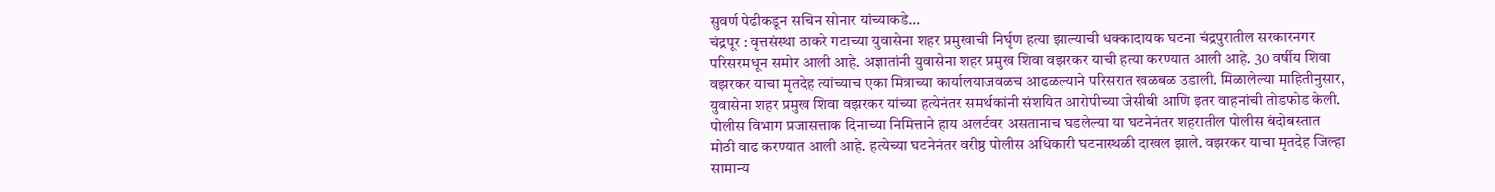सुवर्ण पेढीकडून सचिन सोनार यांच्याकडे…
चंद्रपूर : वृत्तसंस्था ठाकरे गटाच्या युवासेना शहर प्रमुखाची निर्घृण हत्या झाल्याची धक्कादायक घटना चंद्रपुरातील सरकारनगर परिसरमधून समोर आली आहे. अज्ञातांनी युवासेना शहर प्रमुख शिवा वझरकर याची हत्या करण्यात आली आहे. 30 वर्षीय शिवा वझरकर याचा मृतदेह त्यांच्याच एका मित्राच्या कार्यालयाजवळच आढळल्याने परिसरात खळबळ उडाली. मिळालेल्या माहितीनुसार, युवासेना शहर प्रमुख शिवा वझरकर यांच्या हत्येनंतर समर्थकांनी संशयित आरोपीच्या जेसीबी आणि इतर वाहनांची तोडफोड केली. पोलीस विभाग प्रजासत्ताक दिनाच्या निमित्ताने हाय अलर्टवर असतानाच घडलेल्या या घटनेनंतर शहरातील पोलीस बंदोबस्तात मोठी वाढ करण्यात आली आहे. हत्येच्या घटनेनंतर वरीष्ठ पोलीस अधिकारी घटनास्थळी दाखल झाले. वझरकर याचा मृतदेह जिल्हा सामान्य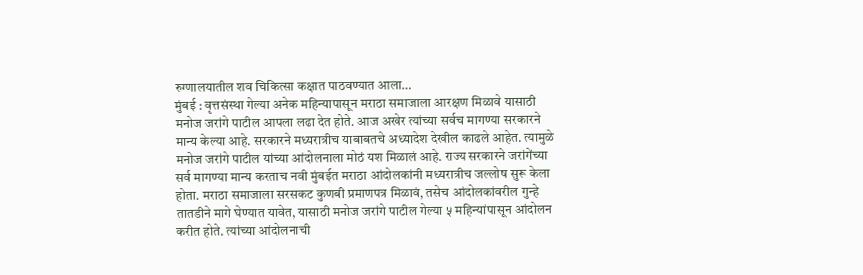रुग्णालयातील शव चिकित्सा कक्षात पाठवण्यात आला…
मुंबई : वृत्तसंस्था गेल्या अनेक महिन्यापासून मराठा समाजाला आरक्षण मिळावे यासाठी मनोज जरांगे पाटील आपला लढा देत होते. आज अखेर त्यांच्या सर्वच मागण्या सरकारने मान्य केल्या आहे. सरकारने मध्यरात्रीच याबाबतचे अध्यादेश देखील काढले आहेत. त्यामुळे मनोज जरांगे पाटील यांच्या आंदोलनाला मोठं यश मिळालं आहे. राज्य सरकारने जरांगेंच्या सर्व मागण्या मान्य करताच नवी मुंबईत मराठा आंदोलकांनी मध्यरात्रीच जल्लोष सुरू केला होता. मराठा समाजाला सरसकट कुणबी प्रमाणपत्र मिळावं, तसेच आंदोलकांवरील गुन्हे तातडीने मागे घेण्यात यावेत, यासाठी मनोज जरांगे पाटील गेल्या ५ महिन्यांपासून आंदोलन करीत होते. त्यांच्या आंदोलनाची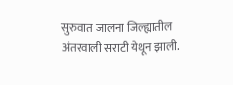सुरुवात जालना जिल्ह्यातील अंतरवाली सराटी येथून झाली.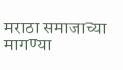मराठा समाजाच्या मागण्या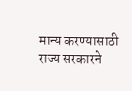मान्य करण्यासाठी राज्य सरकारने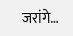जरांगे…